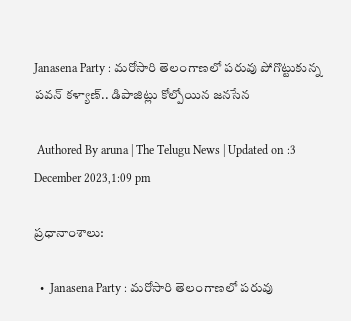Janasena Party : మ‌రోసారి తెలంగాణ‌లో ప‌రువు పోగొట్టుకున్న ప‌వ‌న్ క‌ళ్యాణ్.. డిపాజిట్లు కోల్పోయిన జ‌న‌సేన‌

 Authored By aruna | The Telugu News | Updated on :3 December 2023,1:09 pm

ప్రధానాంశాలు:

  •  Janasena Party : మ‌రోసారి తెలంగాణ‌లో ప‌రువు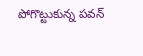పోగొట్టుకున్న ప‌వ‌న్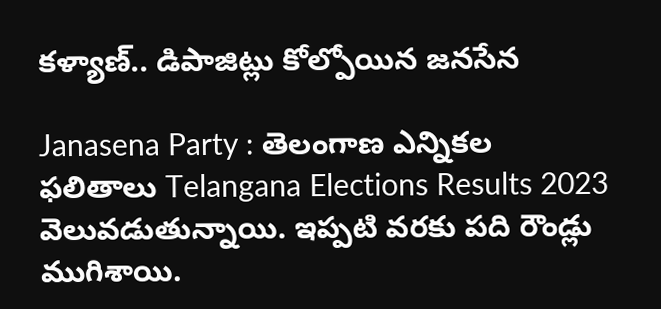క‌ళ్యాణ్.. డిపాజిట్లు కోల్పోయిన జ‌న‌సేన‌

Janasena Party : తెలంగాణ ఎన్నిక‌ల ఫ‌లితాలు Telangana Elections Results 2023 వెలువ‌డుతున్నాయి. ఇప్ప‌టి వ‌ర‌కు ప‌ది రౌండ్లు ముగిశాయి.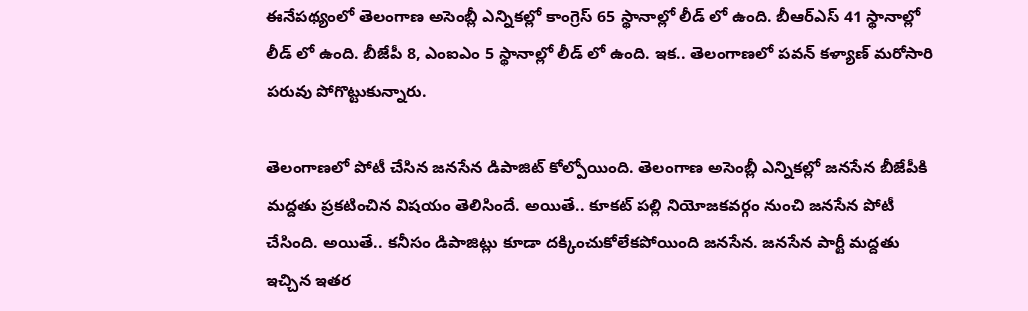ఈనేప‌థ్యంలో తెలంగాణ అసెంబ్లీ ఎన్నిక‌ల్లో కాంగ్రెస్ 65 స్థానాల్లో లీడ్ లో ఉంది. బీఆర్ఎస్ 41 స్థానాల్లో లీడ్ లో ఉంది. బీజేపీ 8, ఎంఐఎం 5 స్థానాల్లో లీడ్ లో ఉంది. ఇక‌.. తెలంగాణ‌లో ప‌వ‌న్ క‌ళ్యాణ్ మ‌రోసారి ప‌రువు పోగొట్టుకున్నారు.

తెలంగాణ‌లో పోటీ చేసిన జ‌న‌సేన డిపాజిట్ కోల్పోయింది. తెలంగాణ అసెంబ్లీ ఎన్నిక‌ల్లో జ‌న‌సేన బీజేపీకి మ‌ద్ద‌తు ప్ర‌క‌టించిన విష‌యం తెలిసిందే. అయితే.. కూక‌ట్ ప‌ల్లి నియోజ‌క‌వ‌ర్గం నుంచి జ‌న‌సేన పోటీ చేసింది. అయితే.. క‌నీసం డిపాజిట్లు కూడా ద‌క్కించుకోలేక‌పోయింది జ‌న‌సేన‌. జ‌న‌సేన పార్టీ మ‌ద్ద‌తు ఇచ్చిన ఇత‌ర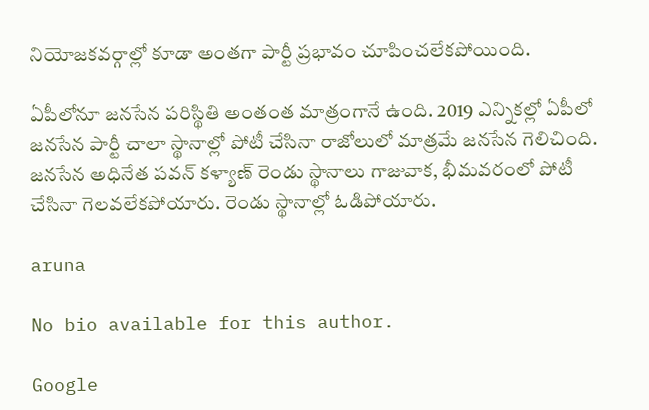నియోజ‌క‌వ‌ర్గాల్లో కూడా అంత‌గా పార్టీ ప్ర‌భావం చూపించ‌లేక‌పోయింది.

ఏపీలోనూ జ‌న‌సేన ప‌రిస్థితి అంతంత మాత్రంగానే ఉంది. 2019 ఎన్నిక‌ల్లో ఏపీలో జ‌న‌సేన పార్టీ చాలా స్థానాల్లో పోటీ చేసినా రాజోలులో మాత్ర‌మే జ‌న‌సేన గెలిచింది. జ‌న‌సేన అధినేత ప‌వ‌న్ క‌ళ్యాణ్ రెండు స్థానాలు గాజువాక‌, భీమ‌వ‌రంలో పోటీ చేసినా గెల‌వ‌లేక‌పోయారు. రెండు స్థానాల్లో ఓడిపోయారు.

aruna

No bio available for this author.

Google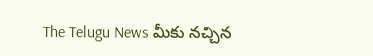The Telugu News మీకు నచ్చిన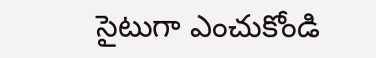సైటుగా ఎంచుకోండి